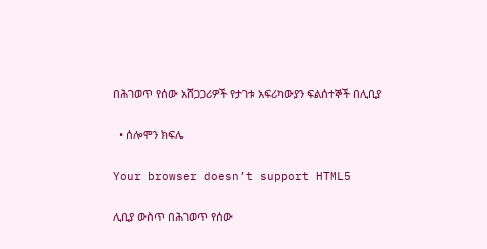በሕገወጥ የሰው አሸጋጋሪዎች የታገቱ አፍሪካውያን ፍልሰተኞች በሊቢያ

  • ሰሎሞን ክፍሌ

Your browser doesn’t support HTML5

ሊቢያ ውስጥ በሕገወጥ የሰው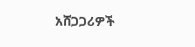አሸጋጋሪዎች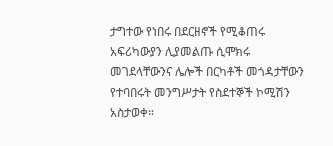ታግተው የነበሩ በደርዘኖች የሚቆጠሩ አፍሪካውያን ሊያመልጡ ሲሞክሩ መገደላቸውንና ሌሎች በርካቶች መጎዳታቸውን የተባበሩት መንግሥታት የስደተኞች ኮሚሽን አስታወቀ።